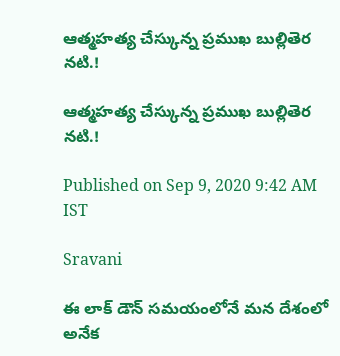ఆత్మహత్య చేస్కున్న ప్రముఖ బుల్లితెర నటి.!

ఆత్మహత్య చేస్కున్న ప్రముఖ బుల్లితెర నటి.!

Published on Sep 9, 2020 9:42 AM IST

Sravani

ఈ లాక్ డౌన్ సమయంలోనే మన దేశంలో అనేక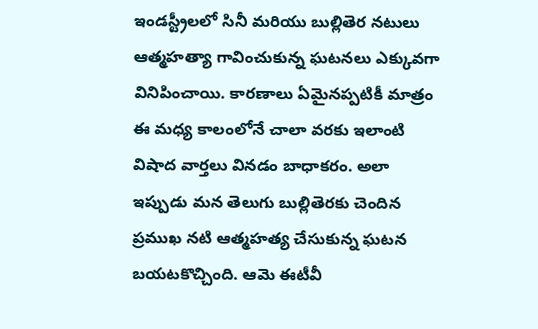ఇండస్ట్రీలలో సినీ మరియు బుల్లితెర నటులు ఆత్మహత్యా గావించుకున్న ఘటనలు ఎక్కువగా వినిపించాయి. కారణాలు ఏమైనప్పటికీ మాత్రం ఈ మధ్య కాలంలోనే చాలా వరకు ఇలాంటి విషాద వార్తలు వినడం బాధాకరం. అలా ఇప్పుడు మన తెలుగు బుల్లితెరకు చెందిన ప్రముఖ నటి ఆత్మహత్య చేసుకున్న ఘటన బయటకొచ్చింది. ఆమె ఈటీవీ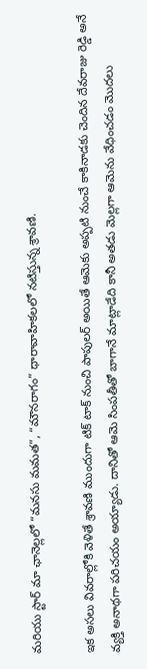మరియు స్టార్ మా ఛానెల్లలో “మనసు మమత”, “మౌనరాగం” ధారావాహికలలో నటిస్తున్న శ్రావణి.

ఇక అసలు వివరాల్లోకి వెళితే శ్రావణి ముందుగా టిక్ టాక్ నుంచి పాపులర్ అయితే ఆమెకు అప్పటి నుంచే కాకినాడకు చెందిన దేవరాజు రెడ్డి అనే వ్యక్తి అనాథగా పరిచయం అయ్యాడు. దానితో ఆమె సింపతీతో బాగానే మాట్లాడేది కానీ అతడు మెల్లగా ఆమెను వేధించడం మొదలు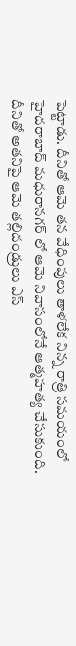పెట్టాడు. దీనితో ఆమె తన వేధింపులు తాళలేక నిన్న రాత్రి సమయంలో హైదరాబాద్ మధురానగర్ లో ఆమె నివాసంలోనే ఆత్మహత్య చేసుకుంది. దీనితో అతనిపై ఆమె తల్లిదండ్రులు ఎస్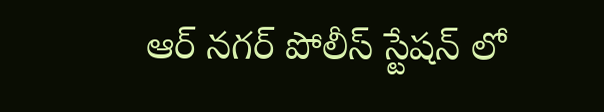ఆర్ నగర్ పోలీస్ స్టేషన్ లో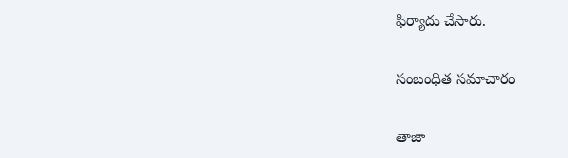ఫిర్యాదు చేసారు.

సంబంధిత సమాచారం

తాజా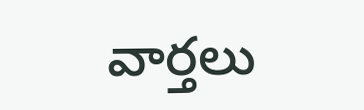వార్తలు